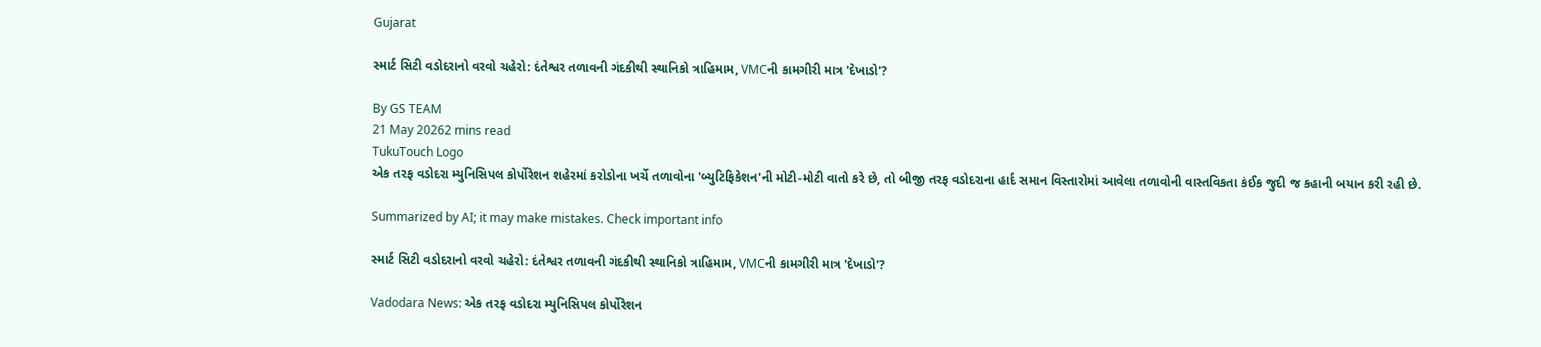Gujarat

સ્માર્ટ સિટી વડોદરાનો વરવો ચહેરો: દંતેશ્વર તળાવની ગંદકીથી સ્થાનિકો ત્રાહિમામ, VMCની કામગીરી માત્ર 'દેખાડો'?

By GS TEAM
21 May 20262 mins read
TukuTouch Logo
એક તરફ વડોદરા મ્યુનિસિપલ કોર્પોરેશન શહેરમાં કરોડોના ખર્ચે તળાવોના 'બ્યુટિફિકેશન'ની મોટી-મોટી વાતો કરે છે, તો બીજી તરફ વડોદરાના હાર્દ સમાન વિસ્તારોમાં આવેલા તળાવોની વાસ્તવિકતા કંઈક જુદી જ કહાની બયાન કરી રહી છે.

Summarized by AI; it may make mistakes. Check important info

સ્માર્ટ સિટી વડોદરાનો વરવો ચહેરો: દંતેશ્વર તળાવની ગંદકીથી સ્થાનિકો ત્રાહિમામ, VMCની કામગીરી માત્ર 'દેખાડો'?

Vadodara News: એક તરફ વડોદરા મ્યુનિસિપલ કોર્પોરેશન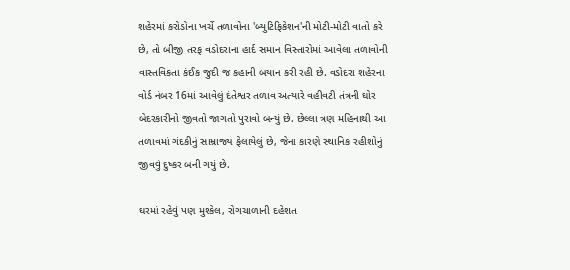શહેરમાં કરોડોના ખર્ચે તળાવોના 'બ્યુટિફિકેશન'ની મોટી-મોટી વાતો કરે છે, તો બીજી તરફ વડોદરાના હાર્દ સમાન વિસ્તારોમાં આવેલા તળાવોની વાસ્તવિકતા કંઈક જુદી જ કહાની બયાન કરી રહી છે. વડોદરા શહેરના વોર્ડ નંબર 16માં આવેલું દંતેશ્વર તળાવ અત્યારે વહીવટી તંત્રની ઘોર બેદરકારીનો જીવતો જાગતો પુરાવો બન્યું છે. છેલ્લા ત્રણ મહિનાથી આ તળાવમાં ગંદકીનું સામ્રાજ્ય ફેલાયેલું છે, જેના કારણે સ્થાનિક રહીશોનું જીવવું દુષ્કર બની ગયું છે.

ઘરમાં રહેવું પણ મુશ્કેલ, રોગચાળાની દહેશત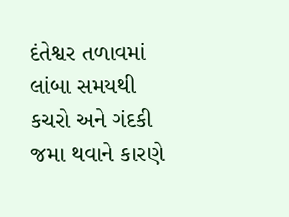દંતેશ્વર તળાવમાં લાંબા સમયથી કચરો અને ગંદકી જમા થવાને કારણે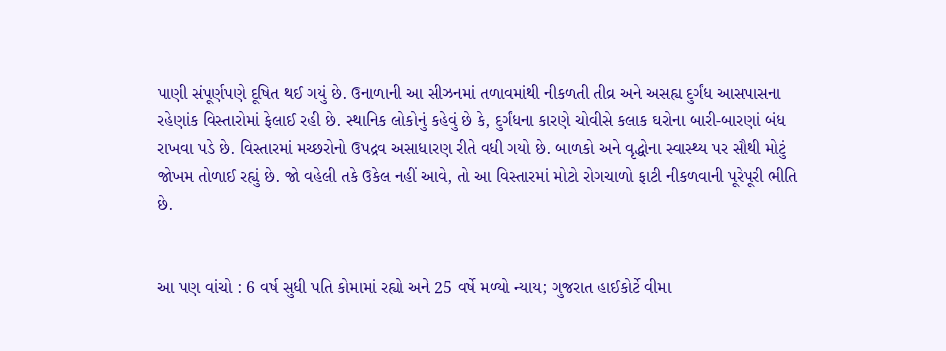પાણી સંપૂર્ણપણે દૂષિત થઈ ગયું છે. ઉનાળાની આ સીઝનમાં તળાવમાંથી નીકળતી તીવ્ર અને અસહ્ય દુર્ગંધ આસપાસના રહેણાંક વિસ્તારોમાં ફેલાઈ રહી છે. સ્થાનિક લોકોનું કહેવું છે કે, દુર્ગંધના કારણે ચોવીસે કલાક ઘરોના બારી-બારણાં બંધ રાખવા પડે છે. વિસ્તારમાં મચ્છરોનો ઉપદ્રવ અસાધારણ રીતે વધી ગયો છે. બાળકો અને વૃદ્ધોના સ્વાસ્થ્ય પર સૌથી મોટું જોખમ તોળાઈ રહ્યું છે. જો વહેલી તકે ઉકેલ નહીં આવે, તો આ વિસ્તારમાં મોટો રોગચાળો ફાટી નીકળવાની પૂરેપૂરી ભીતિ છે.


આ પણ વાંચો : 6 વર્ષ સુધી પતિ કોમામાં રહ્યો અને 25 વર્ષે મળ્યો ન્યાય; ગુજરાત હાઈકોર્ટે વીમા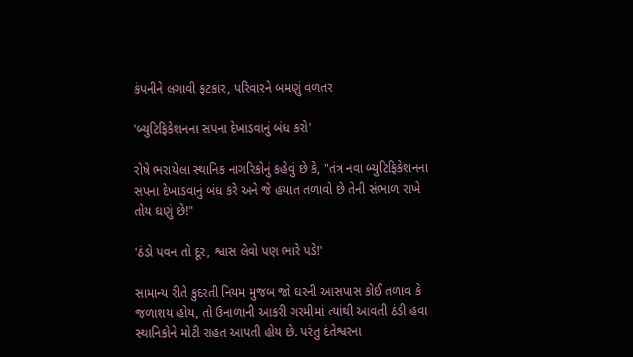કંપનીને લગાવી ફટકાર, પરિવારને બમણું વળતર

'બ્યુટિફિકેશનના સપના દેખાડવાનું બંધ કરો'

રોષે ભરાયેલા સ્થાનિક નાગરિકોનું કહેવું છે કે, "તંત્ર નવા બ્યુટિફિકેશનના સપના દેખાડવાનું બંધ કરે અને જે હયાત તળાવો છે તેની સંભાળ રાખે તોય ઘણું છે!"

'ઠંડો પવન તો દૂર, શ્વાસ લેવો પણ ભારે પડે!'

સામાન્ય રીતે કુદરતી નિયમ મુજબ જો ઘરની આસપાસ કોઈ તળાવ કે જળાશય હોય, તો ઉનાળાની આકરી ગરમીમાં ત્યાંથી આવતી ઠંડી હવા સ્થાનિકોને મોટી રાહત આપતી હોય છે. પરંતુ દંતેશ્વરના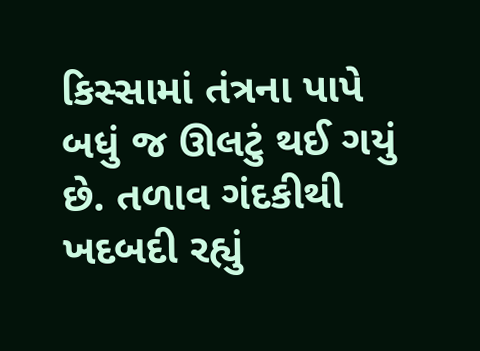કિસ્સામાં તંત્રના પાપે બધું જ ઊલટું થઈ ગયું છે. તળાવ ગંદકીથી ખદબદી રહ્યું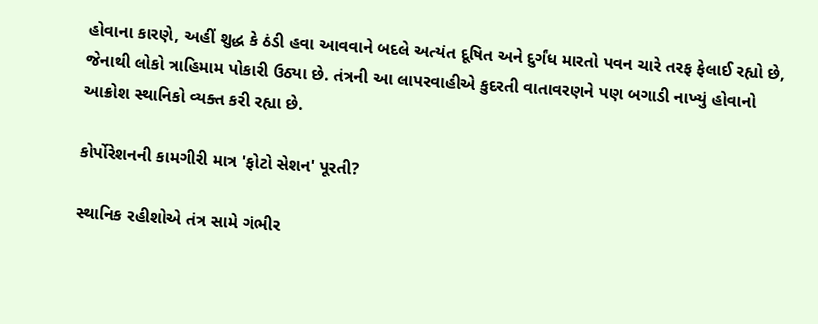હોવાના કારણે, અહીં શુદ્ધ કે ઠંડી હવા આવવાને બદલે અત્યંત દૂષિત અને દુર્ગંધ મારતો પવન ચારે તરફ ફેલાઈ રહ્યો છે, જેનાથી લોકો ત્રાહિમામ પોકારી ઉઠ્યા છે. તંત્રની આ લાપરવાહીએ કુદરતી વાતાવરણને પણ બગાડી નાખ્યું હોવાનો આક્રોશ સ્થાનિકો વ્યક્ત કરી રહ્યા છે.

કોર્પોરેશનની કામગીરી માત્ર 'ફોટો સેશન' પૂરતી?

સ્થાનિક રહીશોએ તંત્ર સામે ગંભીર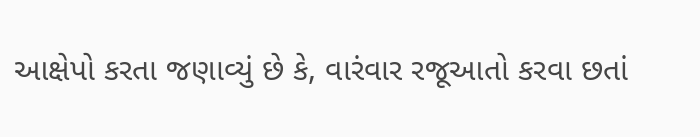આક્ષેપો કરતા જણાવ્યું છે કે, વારંવાર રજૂઆતો કરવા છતાં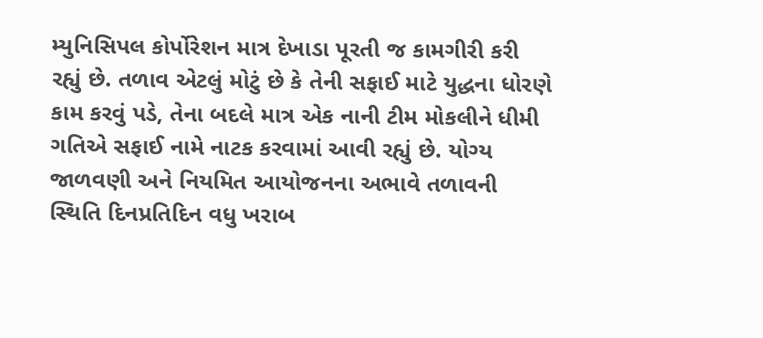મ્યુનિસિપલ કોર્પોરેશન માત્ર દેખાડા પૂરતી જ કામગીરી કરી રહ્યું છે. તળાવ એટલું મોટું છે કે તેની સફાઈ માટે યુદ્ધના ધોરણે કામ કરવું પડે, તેના બદલે માત્ર એક નાની ટીમ મોકલીને ધીમી ગતિએ સફાઈ નામે નાટક કરવામાં આવી રહ્યું છે. યોગ્ય જાળવણી અને નિયમિત આયોજનના અભાવે તળાવની સ્થિતિ દિનપ્રતિદિન વધુ ખરાબ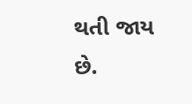થતી જાય છે.